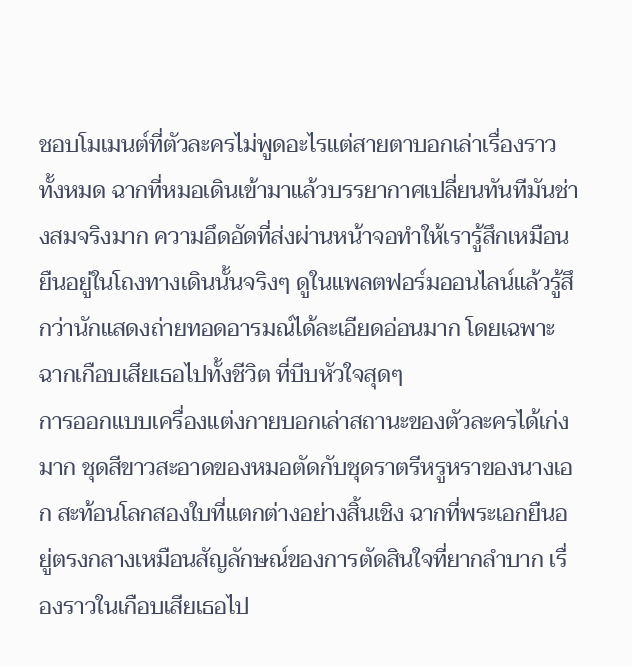ชอบโมเมนต์ที่ตัวละครไม่พูดอะไรแต่สายตาบอกเล่าเรื่องราวทั้งหมด ฉากที่หมอเดินเข้ามาแล้วบรรยากาศเปลี่ยนทันทีมันช่างสมจริงมาก ความอึดอัดที่ส่งผ่านหน้าจอทำให้เรารู้สึกเหมือนยืนอยู่ในโถงทางเดินนั้นจริงๆ ดูในแพลตฟอร์มออนไลน์แล้วรู้สึกว่านักแสดงถ่ายทอดอารมณ์ได้ละเอียดอ่อนมาก โดยเฉพาะฉากเกือบเสียเธอไปทั้งชีวิต ที่บีบหัวใจสุดๆ
การออกแบบเครื่องแต่งกายบอกเล่าสถานะของตัวละครได้เก่งมาก ชุดสีขาวสะอาดของหมอตัดกับชุดราตรีหรูหราของนางเอก สะท้อนโลกสองใบที่แตกต่างอย่างสิ้นเชิง ฉากที่พระเอกยืนอยู่ตรงกลางเหมือนสัญลักษณ์ของการตัดสินใจที่ยากลำบาก เรื่องราวในเกือบเสียเธอไป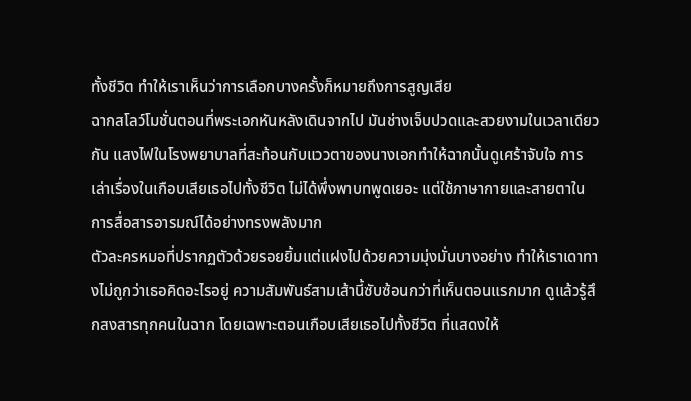ทั้งชีวิต ทำให้เราเห็นว่าการเลือกบางครั้งก็หมายถึงการสูญเสีย
ฉากสโลว์โมชั่นตอนที่พระเอกหันหลังเดินจากไป มันช่างเจ็บปวดและสวยงามในเวลาเดียวกัน แสงไฟในโรงพยาบาลที่สะท้อนกับแววตาของนางเอกทำให้ฉากนั้นดูเศร้าจับใจ การเล่าเรื่องในเกือบเสียเธอไปทั้งชีวิต ไม่ได้พึ่งพาบทพูดเยอะ แต่ใช้ภาษากายและสายตาในการสื่อสารอารมณ์ได้อย่างทรงพลังมาก
ตัวละครหมอที่ปรากฏตัวด้วยรอยยิ้มแต่แฝงไปด้วยความมุ่งมั่นบางอย่าง ทำให้เราเดาทางไม่ถูกว่าเธอคิดอะไรอยู่ ความสัมพันธ์สามเส้านี้ซับซ้อนกว่าที่เห็นตอนแรกมาก ดูแล้วรู้สึกสงสารทุกคนในฉาก โดยเฉพาะตอนเกือบเสียเธอไปทั้งชีวิต ที่แสดงให้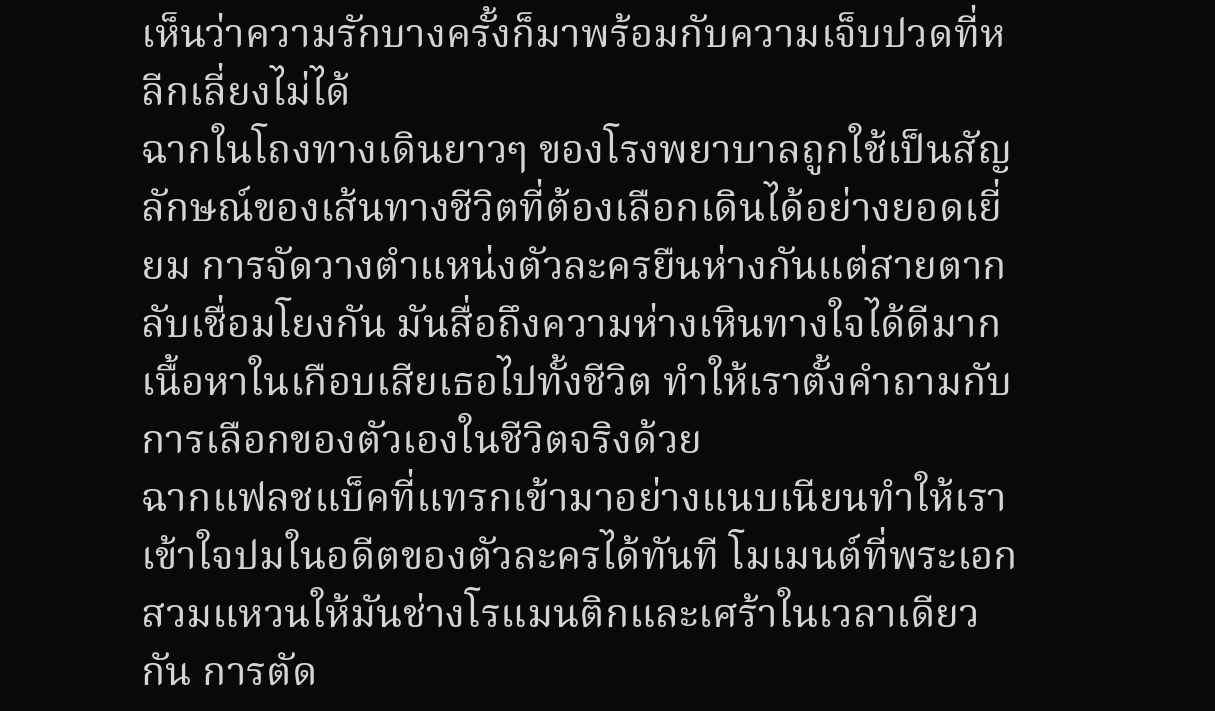เห็นว่าความรักบางครั้งก็มาพร้อมกับความเจ็บปวดที่หลีกเลี่ยงไม่ได้
ฉากในโถงทางเดินยาวๆ ของโรงพยาบาลถูกใช้เป็นสัญลักษณ์ของเส้นทางชีวิตที่ต้องเลือกเดินได้อย่างยอดเยี่ยม การจัดวางตำแหน่งตัวละครยืนห่างกันแต่สายตากลับเชื่อมโยงกัน มันสื่อถึงความห่างเหินทางใจได้ดีมาก เนื้อหาในเกือบเสียเธอไปทั้งชีวิต ทำให้เราตั้งคำถามกับการเลือกของตัวเองในชีวิตจริงด้วย
ฉากแฟลชแบ็คที่แทรกเข้ามาอย่างแนบเนียนทำให้เราเข้าใจปมในอดีตของตัวละครได้ทันที โมเมนต์ที่พระเอกสวมแหวนให้มันช่างโรแมนติกและเศร้าในเวลาเดียวกัน การตัด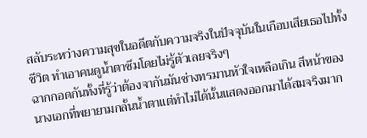สลับระหว่างความสุขในอดีตกับความจริงในปัจจุบันในเกือบเสียเธอไปทั้งชีวิต ทำเอาคนดูน้ำตาซึมโดยไม่รู้ตัวเลยจริงๆ
ฉากกอดกันทั้งที่รู้ว่าต้องจากันมันช่างทรมานหัวใจเหลือเกิน สีหน้าของนางเอกที่พยายามกลั้นน้ำตาแต่ทำไม่ได้นั้นแสดงออกมาได้สมจริงมาก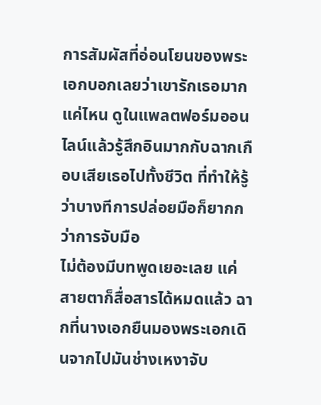การสัมผัสที่อ่อนโยนของพระเอกบอกเลยว่าเขารักเธอมากแค่ไหน ดูในแพลตฟอร์มออนไลน์แล้วรู้สึกอินมากกับฉากเกือบเสียเธอไปทั้งชีวิต ที่ทำให้รู้ว่าบางทีการปล่อยมือก็ยากกว่าการจับมือ
ไม่ต้องมีบทพูดเยอะเลย แค่สายตาก็สื่อสารได้หมดแล้ว ฉากที่นางเอกยืนมองพระเอกเดินจากไปมันช่างเหงาจับ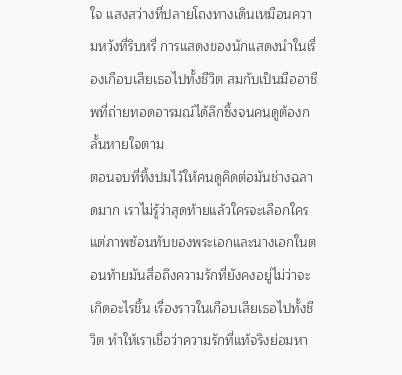ใจ แสงสว่างที่ปลายโถงทางเดินเหมือนความหวังที่ริบหรี่ การแสดงของนักแสดงนำในเรื่องเกือบเสียเธอไปทั้งชีวิต สมกับเป็นมืออาชีพที่ถ่ายทอดอารมณ์ได้ลึกซึ้งจนคนดูต้องกลั้นหายใจตาม
ตอนจบที่ทิ้งปมไว้ให้คนดูคิดต่อมันช่างฉลาดมาก เราไม่รู้ว่าสุดท้ายแล้วใครจะเลือกใคร แต่ภาพซ้อนทับของพระเอกและนางเอกในตอนท้ายมันสื่อถึงความรักที่ยังคงอยู่ไม่ว่าจะเกิดอะไรขึ้น เรื่องราวในเกือบเสียเธอไปทั้งชีวิต ทำให้เราเชื่อว่าความรักที่แท้จริงย่อมหา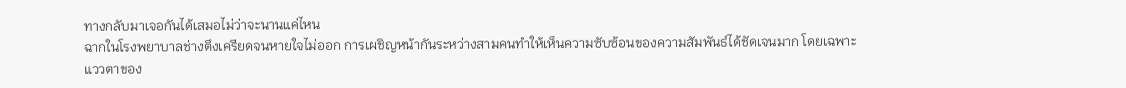ทางกลับมาเจอกันได้เสมอไม่ว่าจะนานแค่ไหน
ฉากในโรงพยาบาลช่างตึงเครียดจนหายใจไม่ออก การเผชิญหน้ากันระหว่างสามคนทำให้เห็นความซับซ้อนของความสัมพันธ์ได้ชัดเจนมาก โดยเฉพาะแววตาของ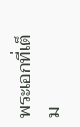พระเอกที่เต็ม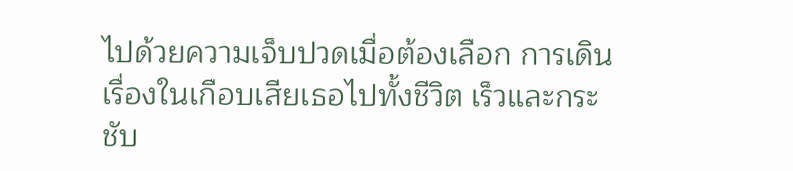ไปด้วยความเจ็บปวดเมื่อต้องเลือก การเดินเรื่องในเกือบเสียเธอไปทั้งชีวิต เร็วและกระชับ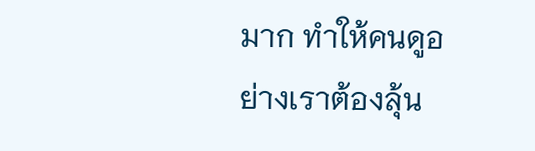มาก ทำให้คนดูอย่างเราต้องลุ้น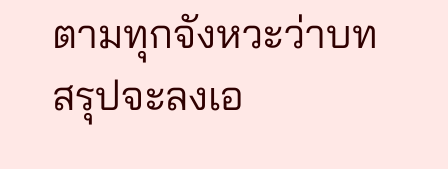ตามทุกจังหวะว่าบทสรุปจะลงเอ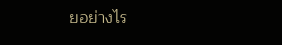ยอย่างไร